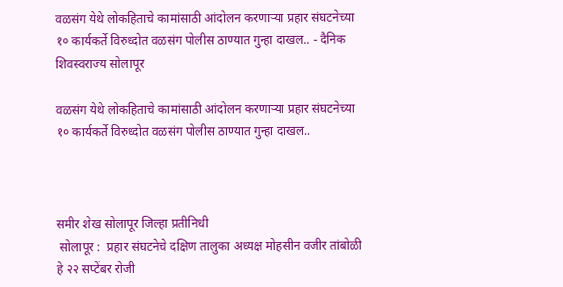वळसंग येथे लोकहिताचे कामांसाठी आंदोलन करणार्‍या प्रहार संघटनेच्या १० कार्यकर्ते विरुध्दोत वळसंग पोलीस ठाण्यात गुन्हा दाखल.. - दैनिक शिवस्वराज्य सोलापूर

वळसंग येथे लोकहिताचे कामांसाठी आंदोलन करणार्‍या प्रहार संघटनेच्या १० कार्यकर्ते विरुध्दोत वळसंग पोलीस ठाण्यात गुन्हा दाखल..



समीर शेख सोलापूर जिल्हा प्रतीनिधी
 सोलापूर :  प्रहार संघटनेचे दक्षिण तालुका अध्यक्ष मोहसीन वजीर तांबोळी हे २२ सप्टेंबर रोजी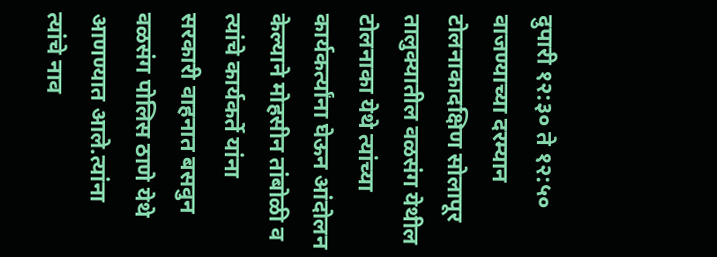दुपारी १२:३० ते १२:५० वाजण्याच्या दरम्यान टोलनाकादक्षिण सोलापूर तालुक्यातील वळसंग येथील टोलनाका येथे त्यांच्या कार्यकर्त्यांना घेऊन आंदोलन केल्याने मोहसीन तांबोळी व त्यांचे कार्यकर्ते यांना सरकारी वाहनात बसवुन वळसंग पोलिस ठाणे येथे आणण्यात आले.त्यांना त्यांचे नाव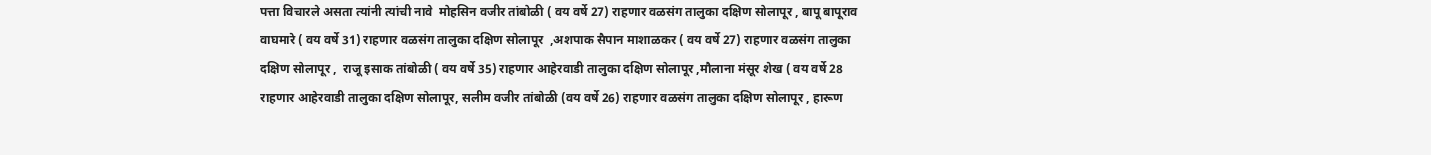पत्ता विचारले असता त्यांनी त्यांची नावे  मोहसिन वजीर तांबोळी ( वय वर्षे 27) राहणार वळसंग तालुका दक्षिण सोलापूर , बापू बापूराव वाघमारे ( वय वर्षे 31) राहणार वळसंग तालुका दक्षिण सोलापूर  ,अशपाक सैपान माशाळकर ( वय वर्षे 27) राहणार वळसंग तालुका दक्षिण सोलापूर ,  राजू इसाक तांबोळी ( वय वर्षे 35) राहणार आहेरवाडी तालुका दक्षिण सोलापूर ,मौलाना मंसूर शेख ( वय वर्षे 28 राहणार आहेरवाडी तालुका दक्षिण सोलापूर, सलीम वजीर तांबोळी (वय वर्षे 26) राहणार वळसंग तालुका दक्षिण सोलापूर , हारूण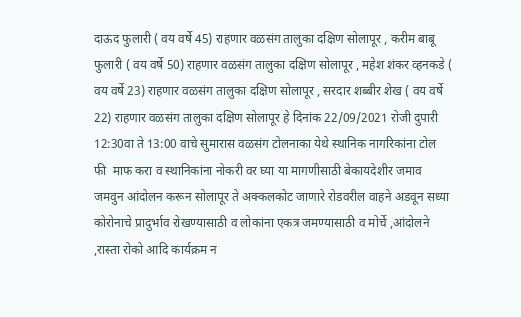दाऊद फुलारी ( वय वर्षे 45) राहणार वळसंग तालुका दक्षिण सोलापूर , करीम बाबू फुलारी ( वय वर्षे 50) राहणार वळसंग तालुका दक्षिण सोलापूर , महेश शंकर व्हनकडे ( वय वर्षे 23) राहणार वळसंग तालुका दक्षिण सोलापूर , सरदार शब्बीर शेख ( वय वर्षे 22) राहणार वळसंग तालुका दक्षिण सोलापूर हे दिनांक 22/09/2021 रोजी दुपारी  12:30वा ते 13:00 वाचे सुमारास वळसंग टोलनाका येथे स्थानिक नागरिकांना टोल फी  माफ करा व स्थानिकांना नोकरी वर घ्या या मागणीसाठी बेकायदेशीर जमाव जमवुन आंदोलन करून सोलापूर ते अक्कलकोट जाणारे रोडवरील वाहने अडवून सध्या कोरोनाचे प्रादुर्भाव रोखण्यासाठी व लोकांना एकत्र जमण्यासाठी व मोर्चे ,आंदोलने ,रास्ता रोको आदि कार्यक्रम न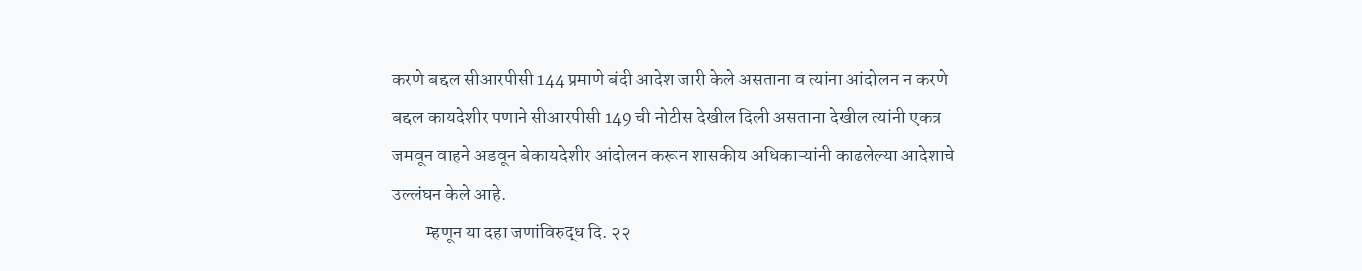करणे बद्दल सीआरपीसी 144 प्रमाणे बंदी आदेश जारी केले असताना व त्यांना आंदोलन न करणे बद्दल कायदेशीर पणाने सीआरपीसी 149 ची नोटीस देखील दिली असताना देखील त्यांनी एकत्र जमवून वाहने अडवून बेकायदेशीर आंदोलन करून शासकीय अधिकाऱ्यांनी काढलेल्या आदेशाचे उल्लंघन केले आहे.
         म्हणून या दहा जणांविरुद्ध दि. २२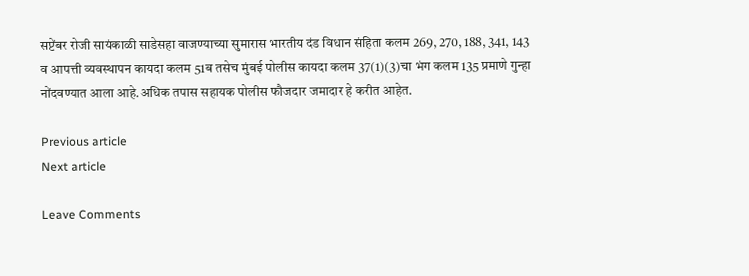सप्टेंबर रोजी सायंकाळी साडेसहा वाजण्याच्या सुमारास भारतीय दंड विधान संहिता कलम 269, 270, 188, 341, 143 व आपत्ती व्यवस्थापन कायदा कलम 51ब तसेच मुंबई पोलीस कायदा कलम 37(1)(3)चा भंग कलम 135 प्रमाणे गुन्हा नोंदवण्यात आला आहे.अधिक तपास सहायक पोलीस फौजदार जमादार हे करीत आहेत.

Previous article
Next article

Leave Comments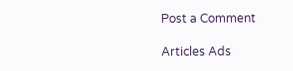Post a Comment

Articles Ads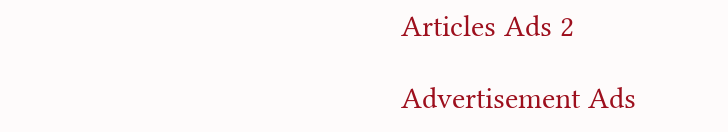Articles Ads 2

Advertisement Ads